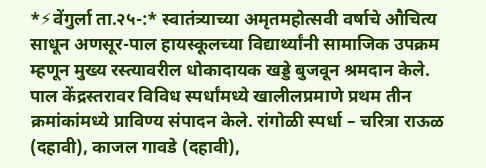*⚡वेंगुर्ला ता.२५-:* स्वातंत्र्याच्या अमृतमहोत्सवी वर्षाचे औचित्य साधून अणसूर-पाल हायस्कूलच्या विद्यार्थ्यांनी सामाजिक उपक्रम म्हणून मुख्य रस्त्यावरील धोकादायक खड्डे बुजवून श्रमदान केले. पाल केंद्रस्तरावर विविध स्पर्धांमध्ये खालीलप्रमाणे प्रथम तीन क्रमांकांमध्ये प्राविण्य संपादन केले. रांगोळी स्पर्धा – चरित्रा राऊळ (दहावी), काजल गावडे (दहावी),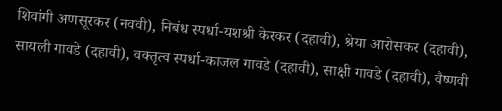शिवांगी अणसूरकर (नववी), निबंध स्पर्धा-यशश्री केरकर (दहावी), श्रेया आरोसकर (दहावी), सायली गावडे (दहावी), वक्तृत्व स्पर्धा-काजल गावडे (दहावी), साक्षी गावडे (दहावी), वैष्णवी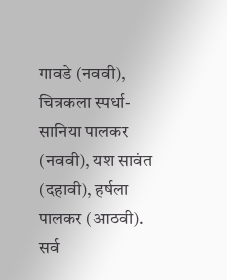गावडे (नववी), चित्रकला स्पर्धा-सानिया पालकर (नववी), यश सावंत (दहावी), हर्षला पालकर (आठवी). सर्व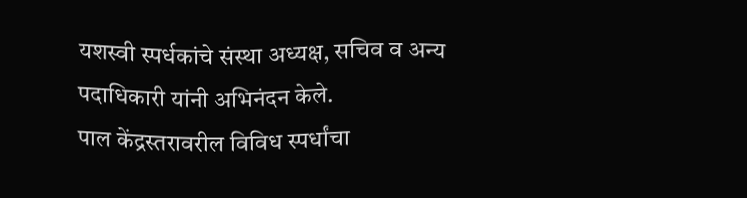यशस्वी स्पर्धकांचे संस्था अध्यक्ष, सचिव व अन्य पदाधिकारी यांनी अभिनंदन केले.
पाल केंद्रस्तरावरील विविध स्पर्धांचा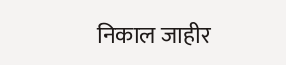निकाल जाहीर